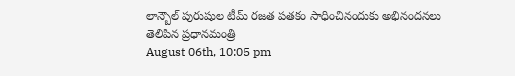లాన్బౌల్ పురుషుల టీమ్ రజత పతకం సాధించినందుకు అభినందనలు తెలిపిన ప్రధానమంత్రి
August 06th, 10:05 pm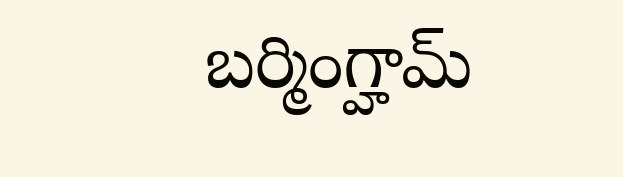బర్మింగ్హామ్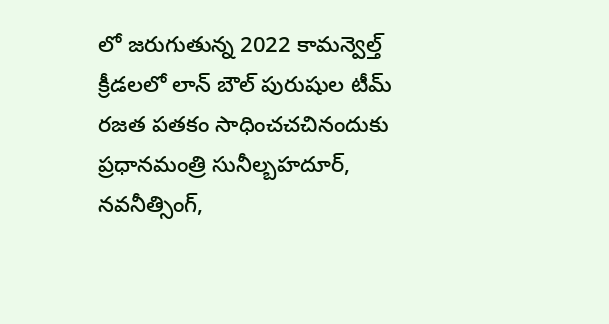లో జరుగుతున్న 2022 కామన్వెల్త్ క్రీడలలో లాన్ బౌల్ పురుషుల టీమ్ రజత పతకం సాధించచచినందుకు ప్రధానమంత్రి సునీల్బహదూర్, నవనీత్సింగ్,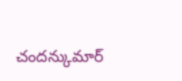చందన్కుమార్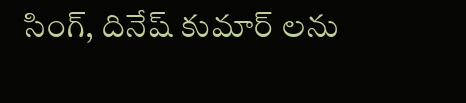సింగ్, దినేష్ కుమార్ లను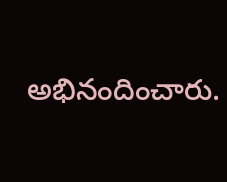అభినందించారు.